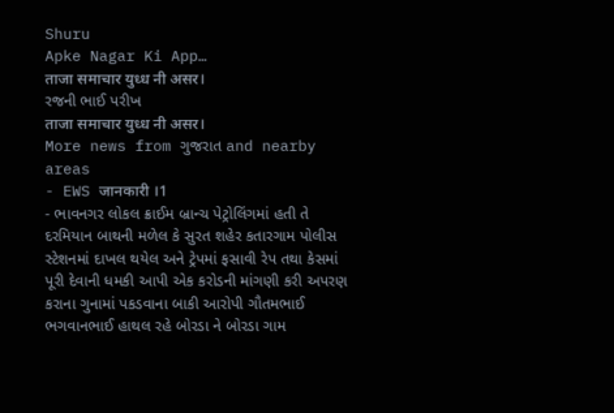Shuru
Apke Nagar Ki App…
ताजा समाचार युध्ध नी असर।
રજની ભાઈ પરીખ
ताजा समाचार युध्ध नी असर।
More news from ગુજરાત and nearby areas
- EWS जानकारी ।1
- ભાવનગર લોકલ ક્રાઈમ બ્રાન્ચ પેટ્રોલિંગમાં હતી તે દરમિયાન બાથની મળેલ કે સુરત શહેર કતારગામ પોલીસ સ્ટેશનમાં દાખલ થયેલ અને ટ્રેપમાં ફસાવી રેપ તથા કેસમાં પૂરી દેવાની ધમકી આપી એક કરોડની માંગણી કરી અપરણ કરાના ગુનામાં પકડવાના બાકી આરોપી ગૌતમભાઈ ભગવાનભાઈ હાથલ રહે બોરડા ને બોરડા ગામ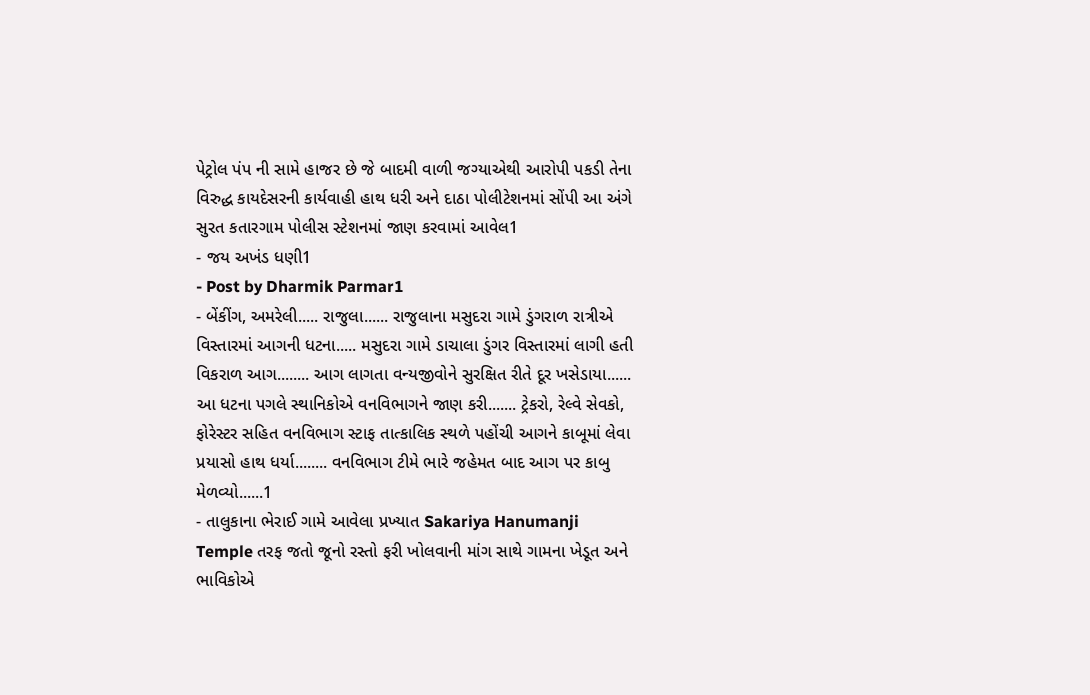પેટ્રોલ પંપ ની સામે હાજર છે જે બાદમી વાળી જગ્યાએથી આરોપી પકડી તેના વિરુદ્ધ કાયદેસરની કાર્યવાહી હાથ ધરી અને દાઠા પોલીટેશનમાં સોંપી આ અંગે સુરત કતારગામ પોલીસ સ્ટેશનમાં જાણ કરવામાં આવેલ1
- જય અખંડ ધણી1
- Post by Dharmik Parmar1
- બેંકીંગ, અમરેલી..... રાજુલા...... રાજુલાના મસુદરા ગામે ડુંગરાળ રાત્રીએ વિસ્તારમાં આગની ધટના..... મસુદરા ગામે ડાચાલા ડુંગર વિસ્તારમાં લાગી હતી વિકરાળ આગ........ આગ લાગતા વન્યજીવોને સુરક્ષિત રીતે દૂર ખસેડાયા...... આ ધટના પગલે સ્થાનિકોએ વનવિભાગને જાણ કરી....... ટ્રેકરો, રેલ્વે સેવકો, ફોરેસ્ટર સહિત વનવિભાગ સ્ટાફ તાત્કાલિક સ્થળે પહોંચી આગને કાબૂમાં લેવા પ્રયાસો હાથ ધર્યા........ વનવિભાગ ટીમે ભારે જહેમત બાદ આગ પર કાબુ મેળવ્યો......1
- તાલુકાના ભેરાઈ ગામે આવેલા પ્રખ્યાત Sakariya Hanumanji Temple તરફ જતો જૂનો રસ્તો ફરી ખોલવાની માંગ સાથે ગામના ખેડૂત અને ભાવિકોએ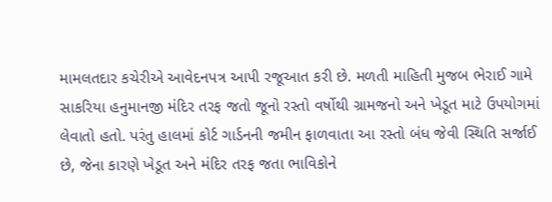મામલતદાર કચેરીએ આવેદનપત્ર આપી રજૂઆત કરી છે. મળતી માહિતી મુજબ ભેરાઈ ગામે સાકરિયા હનુમાનજી મંદિર તરફ જતો જૂનો રસ્તો વર્ષોથી ગ્રામજનો અને ખેડૂત માટે ઉપયોગમાં લેવાતો હતો. પરંતુ હાલમાં કોર્ટ ગાર્ડનની જમીન ફાળવાતા આ રસ્તો બંધ જેવી સ્થિતિ સર્જાઈ છે, જેના કારણે ખેડૂત અને મંદિર તરફ જતા ભાવિકોને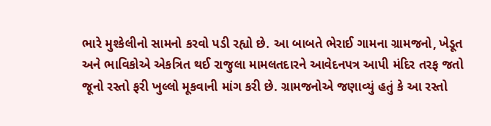ભારે મુશ્કેલીનો સામનો કરવો પડી રહ્યો છે. આ બાબતે ભેરાઈ ગામના ગ્રામજનો, ખેડૂત અને ભાવિકોએ એકત્રિત થઈ રાજુલા મામલતદારને આવેદનપત્ર આપી મંદિર તરફ જતો જૂનો રસ્તો ફરી ખુલ્લો મૂકવાની માંગ કરી છે. ગ્રામજનોએ જણાવ્યું હતું કે આ રસ્તો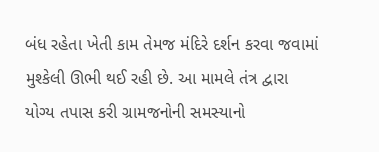બંધ રહેતા ખેતી કામ તેમજ મંદિરે દર્શન કરવા જવામાં મુશ્કેલી ઊભી થઈ રહી છે. આ મામલે તંત્ર દ્વારા યોગ્ય તપાસ કરી ગ્રામજનોની સમસ્યાનો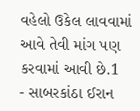વહેલો ઉકેલ લાવવામાં આવે તેવી માંગ પણ કરવામાં આવી છે.1
- સાબરકાંઠા ઈરાન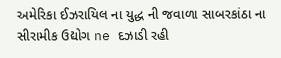અમેરિકા ઈઝરાયિલ ના યુદ્ધ ની જવાળા સાબરકાંઠા ના સીરામીક ઉદ્યોગ ne દઝાડી રહી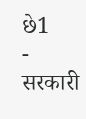છે1
- सरकारी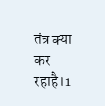तंत्र क्या कर रहाहै।1